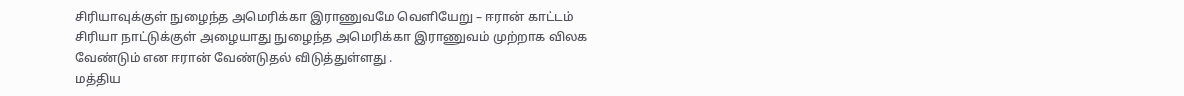சிரியாவுக்குள் நுழைந்த அமெரிக்கா இராணுவமே வெளியேறு – ஈரான் காட்டம்
சிரியா நாட்டுக்குள் அழையாது நுழைந்த அமெரிக்கா இராணுவம் முற்றாக விலக வேண்டும் என ஈரான் வேண்டுதல் விடுத்துள்ளது .
மத்திய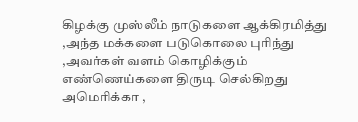கிழக்கு முஸ்லீம் நாடுகளை ஆக்கிரமித்து ,அந்த மக்களை படுகொலை புரிந்து ,அவர்கள் வளம் கொழிக்கும் எண்ணெய்களை திருடி செல்கிறது அமெரிக்கா ,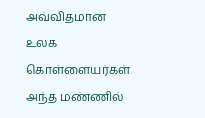அவ்விதமான உலக கொள்ளையர்கள் அந்த மண்ணில்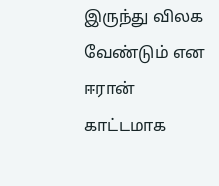இருந்து விலக வேண்டும் என ஈரான் காட்டமாக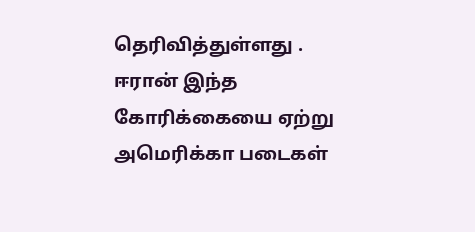தெரிவித்துள்ளது .
ஈரான் இந்த கோரிக்கையை ஏற்று அமெரிக்கா படைகள்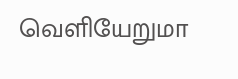வெளியேறுமா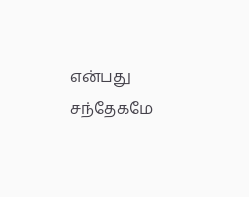என்பது சந்தேகமே